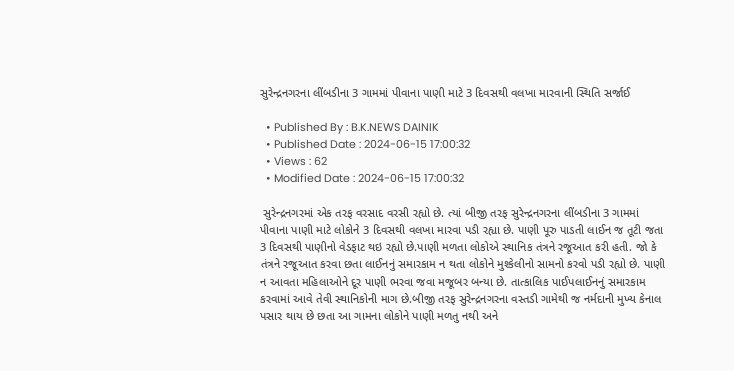સુરેન્દ્રનગરના લીંબડીના 3 ગામમાં પીવાના પાણી માટે 3 દિવસથી વલખા મારવાની સ્થિતિ સર્જાઈ

  • Published By : B.K.NEWS DAINIK
  • Published Date : 2024-06-15 17:00:32
  • Views : 62
  • Modified Date : 2024-06-15 17:00:32

 સુરેન્દ્રનગરમાં એક તરફ વરસાદ વરસી રહ્યો છે. ત્યાં બીજી તરફ સુરેન્દ્રનગરના લીંબડીના 3 ગામમાં પીવાના પાણી માટે લોકોને 3 દિવસથી વલખા મારવા પડી રહ્યા છે. પાણી પૂરુ પાડતી લાઈન જ તૂટી જતા 3 દિવસથી પાણીનો વેડફાટ થઇ રહ્યો છે.પાણી મળતા લોકોએ સ્થાનિક તંત્રને રજૂઆત કરી હતી. જો કે તંત્રને રજૂઆત કરવા છતા લાઈનનું સમારકામ ન થતા લોકોને મુશ્કેલીનો સામનો કરવો પડી રહ્યો છે. પાણી ન આવતા મહિલાઓને દૂર પાણી ભરવા જવા મજૂબર બન્યા છે. તાત્કાલિક પાઈપલાઈનનું સમારકામ કરવામાં આવે તેવી સ્થાનિકોની માગ છે.બીજી તરફ સુરેન્દ્રનગરના વસ્તડી ગામેથી જ નર્મદાની મુખ્ય કેનાલ પસાર થાય છે છતા આ ગામના લોકોને પાણી મળતુ નથી અને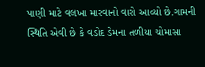પાણી માટે વલખા મારવાનો વારો આવ્યો છે.ગામની સ્થિતિ એવી છે કે વડોદ ડેમના તળીયા ચોમાસા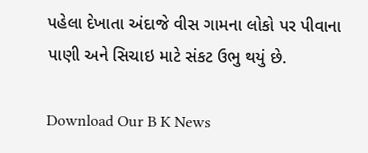પહેલા દેખાતા અંદાજે વીસ ગામના લોકો પર પીવાના પાણી અને સિચાઇ માટે સંકટ ઉભુ થયું છે.

Download Our B K News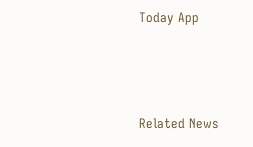Today App



Related News